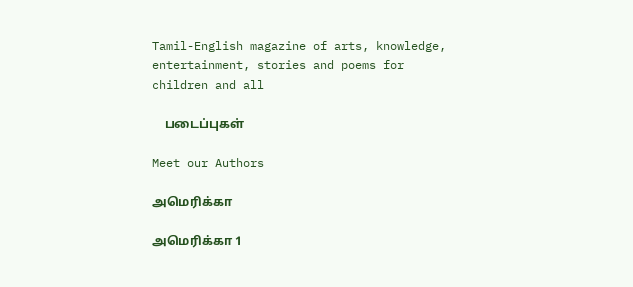Tamil-English magazine of arts, knowledge, entertainment, stories and poems for children and all

    படைப்புகள்

Meet our Authors

அமெரிக்கா

அமெரிக்கா 1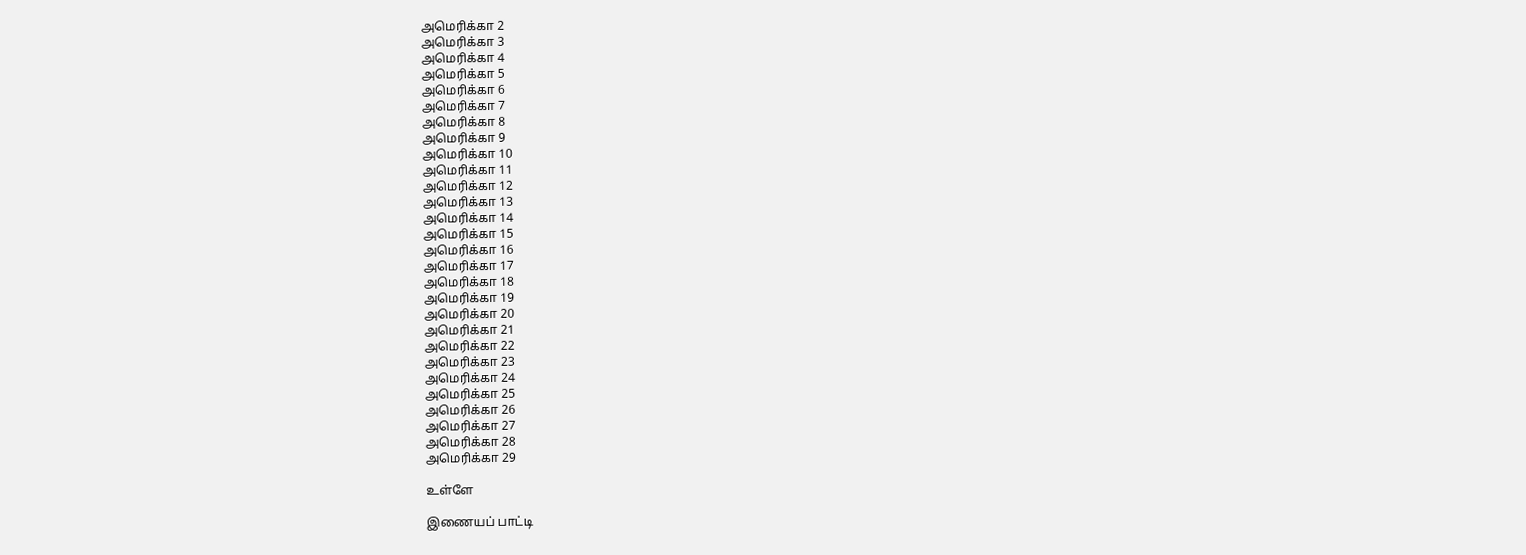அமெரிக்கா 2
அமெரிக்கா 3
அமெரிக்கா 4
அமெரிக்கா 5
அமெரிக்கா 6
அமெரிக்கா 7
அமெரிக்கா 8
அமெரிக்கா 9
அமெரிக்கா 10
அமெரிக்கா 11
அமெரிக்கா 12
அமெரிக்கா 13
அமெரிக்கா 14
அமெரிக்கா 15
அமெரிக்கா 16
அமெரிக்கா 17
அமெரிக்கா 18
அமெரிக்கா 19
அமெரிக்கா 20
அமெரிக்கா 21
அமெரிக்கா 22
அமெரிக்கா 23
அமெரிக்கா 24
அமெரிக்கா 25
அமெரிக்கா 26
அமெரிக்கா 27
அமெரிக்கா 28
அமெரிக்கா 29

உள்ளே

இணையப் பாட்டி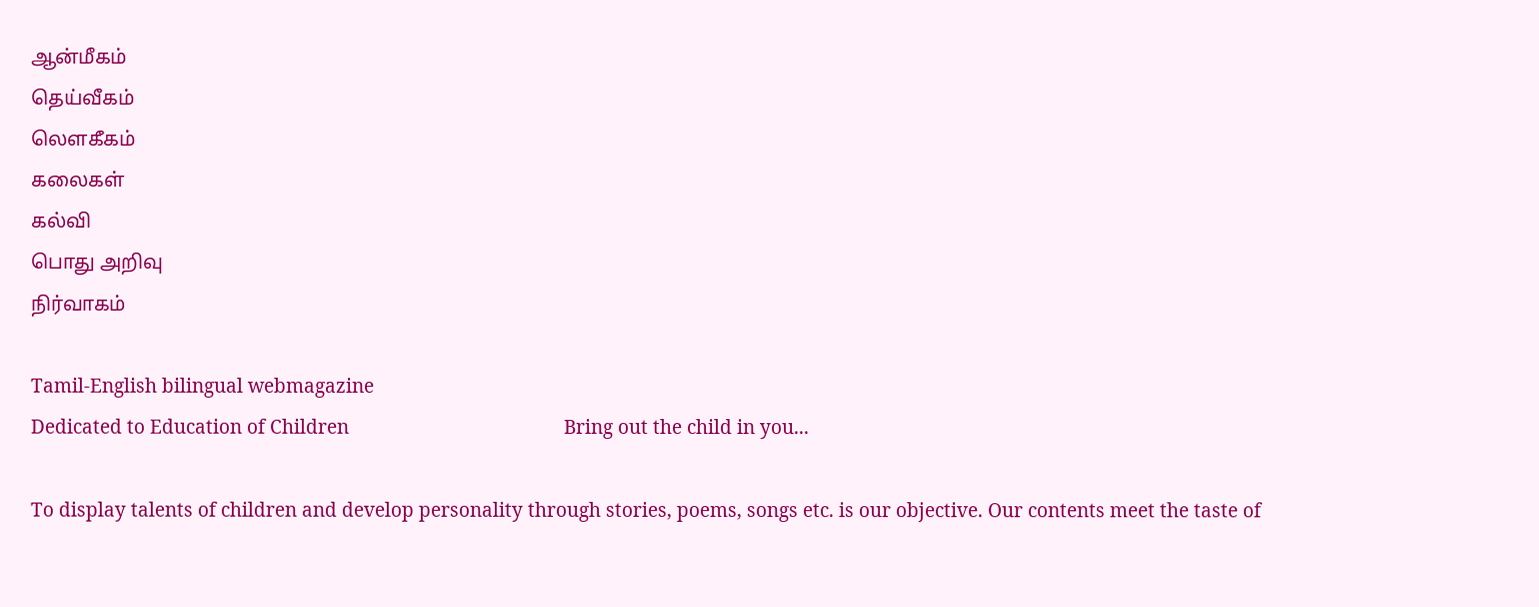ஆன்மீகம்
தெய்வீகம்
லௌகீகம்
கலைகள்
கல்வி
பொது அறிவு
நிர்வாகம்

Tamil-English bilingual webmagazine
Dedicated to Education of Children                                           Bring out the child in you...

To display talents of children and develop personality through stories, poems, songs etc. is our objective. Our contents meet the taste of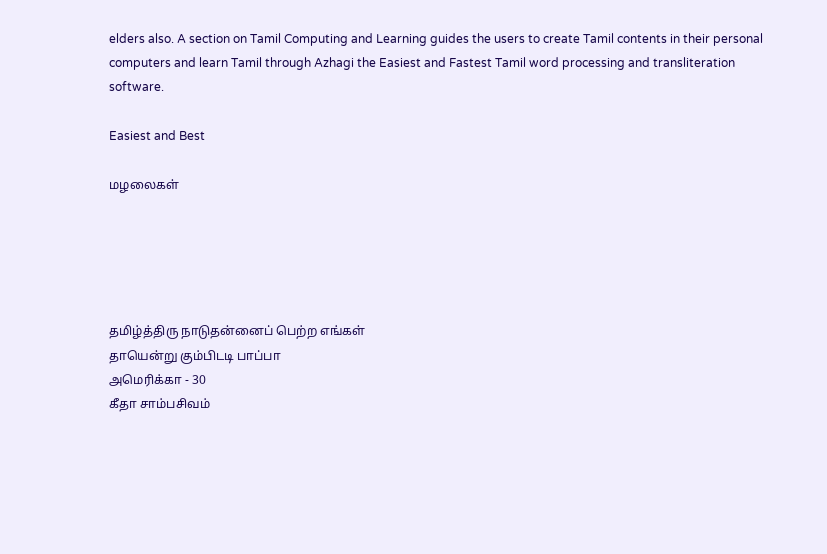elders also. A section on Tamil Computing and Learning guides the users to create Tamil contents in their personal computers and learn Tamil through Azhagi the Easiest and Fastest Tamil word processing and transliteration software.

Easiest and Best

மழலைகள்





தமிழ்த்திரு நாடுதன்னைப் பெற்ற எங்கள்
தாயென்று கும்பிடடி பாப்பா
அமெரிக்கா - 30
கீதா சாம்பசிவம்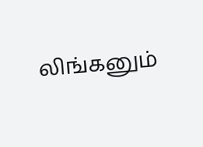லிங்கனும்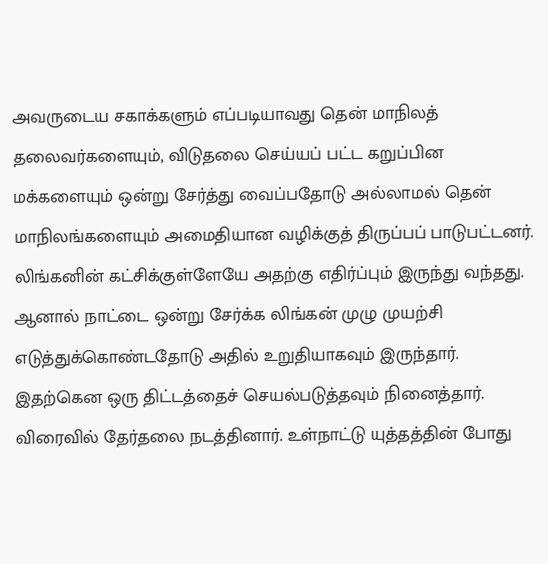அவருடைய சகாக்களும் எப்படியாவது தென் மாநிலத் தலைவர்களையும், விடுதலை செய்யப் பட்ட கறுப்பின மக்களையும் ஒன்று சேர்த்து வைப்பதோடு அல்லாமல் தென் மாநிலங்களையும் அமைதியான வழிக்குத் திருப்பப் பாடுபட்டனர். லிங்கனின் கட்சிக்குள்ளேயே அதற்கு எதிர்ப்பும் இருந்து வந்தது. ஆனால் நாட்டை ஒன்று சேர்க்க லிங்கன் முழு முயற்சி எடுத்துக்கொண்டதோடு அதில் உறுதியாகவும் இருந்தார். இதற்கென ஒரு திட்டத்தைச் செயல்படுத்தவும் நினைத்தார். விரைவில் தேர்தலை நடத்தினார். உள்நாட்டு யுத்தத்தின் போது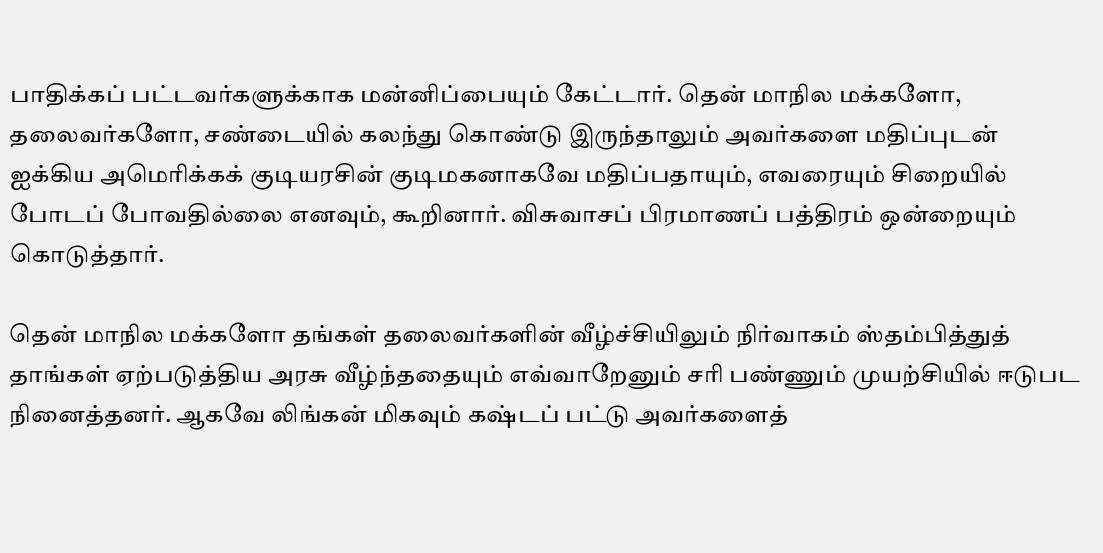பாதிக்கப் பட்டவர்களுக்காக மன்னிப்பையும் கேட்டார். தென் மாநில மக்களோ, தலைவர்களோ, சண்டையில் கலந்து கொண்டு இருந்தாலும் அவர்களை மதிப்புடன் ஐக்கிய அமெரிக்கக் குடியரசின் குடிமகனாகவே மதிப்பதாயும், எவரையும் சிறையில் போடப் போவதில்லை எனவும், கூறினார். விசுவாசப் பிரமாணப் பத்திரம் ஒன்றையும் கொடுத்தார்.

தென் மாநில மக்களோ தங்கள் தலைவர்களின் வீழ்ச்சியிலும் நிர்வாகம் ஸ்தம்பித்துத் தாங்கள் ஏற்படுத்திய அரசு வீழ்ந்ததையும் எவ்வாறேனும் சரி பண்ணும் முயற்சியில் ஈடுபட நினைத்தனர். ஆகவே லிங்கன் மிகவும் கஷ்டப் பட்டு அவர்களைத்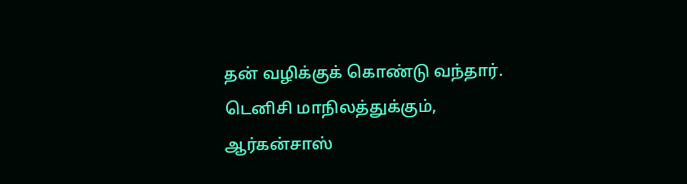தன் வழிக்குக் கொண்டு வந்தார். டெனிசி மாநிலத்துக்கும், ஆர்கன்சாஸ்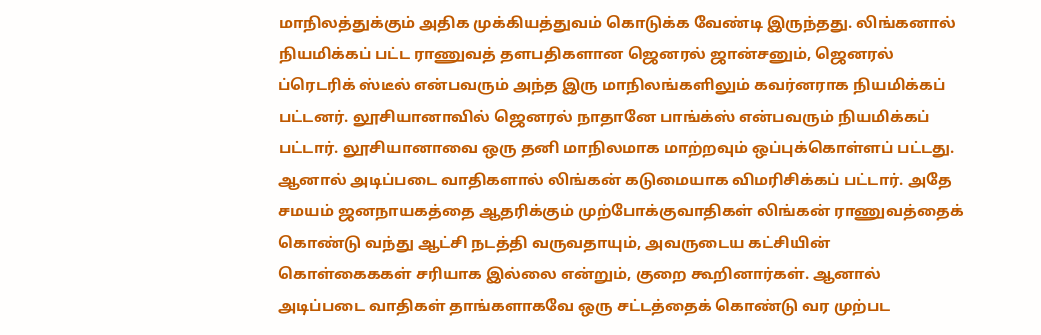மாநிலத்துக்கும் அதிக முக்கியத்துவம் கொடுக்க வேண்டி இருந்தது. லிங்கனால் நியமிக்கப் பட்ட ராணுவத் தளபதிகளான ஜெனரல் ஜான்சனும், ஜெனரல் ப்ரெடரிக் ஸ்டீல் என்பவரும் அந்த இரு மாநிலங்களிலும் கவர்னராக நியமிக்கப் பட்டனர். லூசியானாவில் ஜெனரல் நாதானே பாங்க்ஸ் என்பவரும் நியமிக்கப் பட்டார். லூசியானாவை ஒரு தனி மாநிலமாக மாற்றவும் ஒப்புக்கொள்ளப் பட்டது. ஆனால் அடிப்படை வாதிகளால் லிங்கன் கடுமையாக விமரிசிக்கப் பட்டார். அதே சமயம் ஜனநாயகத்தை ஆதரிக்கும் முற்போக்குவாதிகள் லிங்கன் ராணுவத்தைக் கொண்டு வந்து ஆட்சி நடத்தி வருவதாயும், அவருடைய கட்சியின் கொள்கைககள் சரியாக இல்லை என்றும், குறை கூறினார்கள். ஆனால் அடிப்படை வாதிகள் தாங்களாகவே ஒரு சட்டத்தைக் கொண்டு வர முற்பட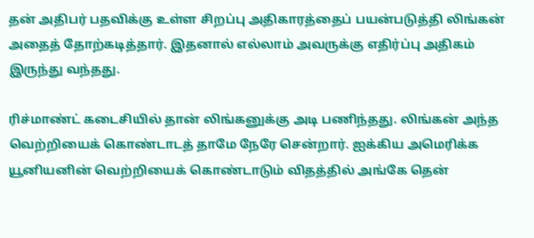தன் அதிபர் பதவிக்கு உள்ள சிறப்பு அதிகாரத்தைப் பயன்படுத்தி லிங்கன் அதைத் தோற்கடித்தார். இதனால் எல்லாம் அவருக்கு எதிர்ப்பு அதிகம் இருந்து வந்தது.

ரிச்மாண்ட் கடைசியில் தான் லிங்கனுக்கு அடி பணிந்தது. லிங்கன் அந்த வெற்றியைக் கொண்டாடத் தாமே நேரே சென்றார். ஐக்கிய அமெரிக்க யூனியனின் வெற்றியைக் கொண்டாடும் விதத்தில் அங்கே தென்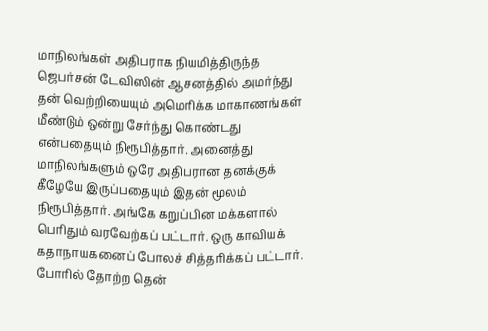மாநிலங்கள் அதிபராக நியமித்திருந்த ஜெபர்சன் டேவிஸின் ஆசனத்தில் அமர்ந்து தன் வெற்றியையும் அமெரிக்க மாகாணங்கள் மீண்டும் ஒன்று சேர்ந்து கொண்டது என்பதையும் நிரூபித்தார். அனைத்து மாநிலங்களும் ஒரே அதிபரான தனக்குக் கீழேயே இருப்பதையும் இதன் மூலம் நிரூபித்தார். அங்கே கறுப்பின மக்களால் பெரிதும் வரவேற்கப் பட்டார். ஒரு காவியக் கதாநாயகனைப் போலச் சித்தரிக்கப் பட்டார். போரில் தோற்ற தென்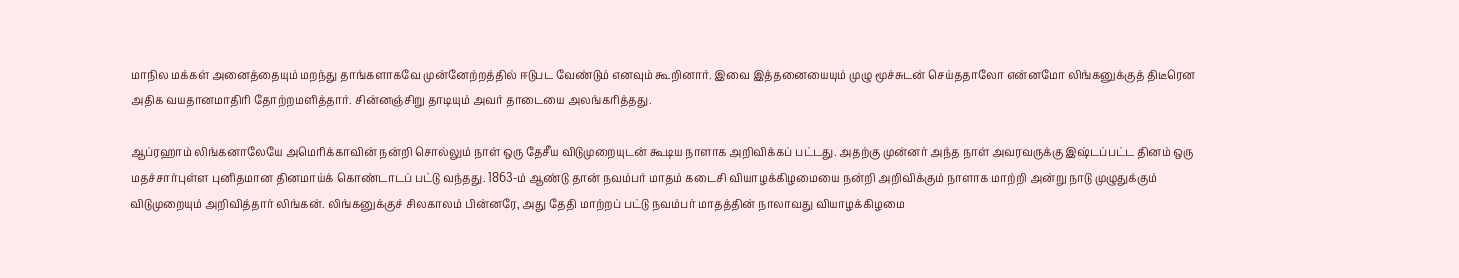மாநில மக்கள் அனைத்தையும் மறந்து தாங்களாகவே முன்னேற்றத்தில் ஈடுபட வேண்டும் எனவும் கூறினார். இவை இத்தனையையும் முழு மூச்சுடன் செய்ததாலோ என்னமோ லிங்கனுக்குத் திடீரென அதிக வயதானமாதிரி தோற்றமளித்தார். சின்னஞ்சிறு தாடியும் அவர் தாடையை அலங்கரித்தது.

ஆப்ரஹாம் லிங்கனாலேயே அமெரிக்காவின் நன்றி சொல்லும் நாள் ஒரு தேசீய விடுமுறையுடன் கூடிய நாளாக அறிவிக்கப் பட்டது. அதற்கு முன்னர் அந்த நாள் அவரவருக்கு இஷ்டப்பட்ட தினம் ஒரு மதச்சார்புள்ள புனிதமான தினமாய்க் கொண்டாடப் பட்டு வந்தது. 1863-ம் ஆண்டு தான் நவம்பர் மாதம் கடைசி வியாழக்கிழமையை நன்றி அறிவிக்கும் நாளாக மாற்றி அன்று நாடு முழுதுக்கும் விடுமுறையும் அறிவித்தார் லிங்கன். லிங்கனுக்குச் சிலகாலம் பின்னரே, அது தேதி மாற்றப் பட்டு நவம்பர் மாதத்தின் நாலாவது வியாழக்கிழமை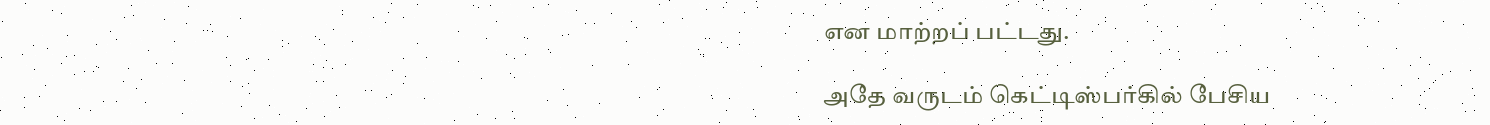என மாற்றப் பட்டது.

அதே வருடம் கெட்டிஸ்பர்கில் பேசிய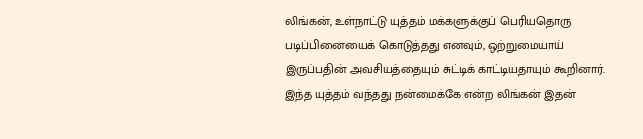லிங்கன், உள்நாட்டு யுத்தம் மக்களுக்குப் பெரியதொரு படிப்பினையைக் கொடுத்தது எனவும், ஒற்றுமையாய் இருப்பதின் அவசியத்தையும் சுட்டிக் காட்டியதாயும் கூறினார். இந்த யுத்தம் வந்தது நன்மைக்கே என்ற லிங்கன் இதன்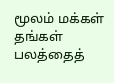மூலம் மக்கள் தங்கள் பலத்தைத்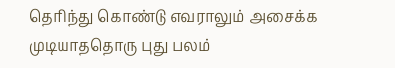தெரிந்து கொண்டு எவராலும் அசைக்க முடியாததொரு புது பலம்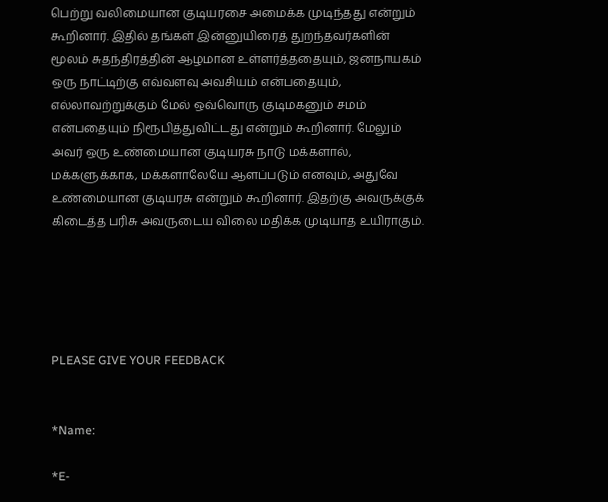பெற்று வலிமையான குடியரசை அமைக்க முடிந்தது என்றும் கூறினார். இதில் தங்கள் இன்னுயிரைத் துறந்தவர்களின் மூலம் சுதந்திரத்தின் ஆழமான உள்ளர்த்ததையும், ஜனநாயகம் ஒரு நாட்டிற்கு எவ்வளவு அவசியம் என்பதையும், எல்லாவற்றுக்கும் மேல் ஒவ்வொரு குடிமகனும் சமம் என்பதையும் நிரூபித்துவிட்டது என்றும் கூறினார். மேலும் அவர் ஒரு உண்மையான குடியரசு நாடு மக்களால், மக்களுக்காக, மக்களாலேயே ஆளப்படும் எனவும், அதுவே உண்மையான குடியரசு என்றும் கூறினார். இதற்கு அவருக்குக் கிடைத்த பரிசு அவருடைய விலை மதிக்க முடியாத உயிராகும்.





PLEASE GIVE YOUR FEEDBACK


*Name:

*E-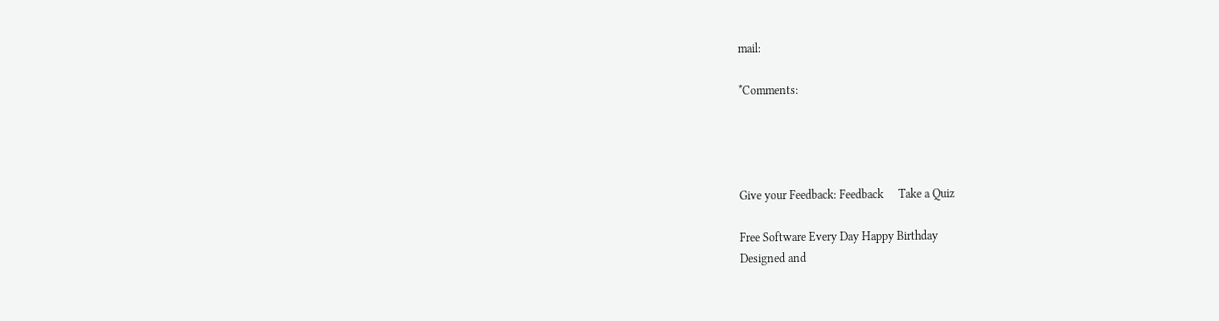mail:

*Comments:




Give your Feedback: Feedback     Take a Quiz

Free Software Every Day Happy Birthday
Designed and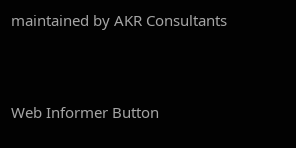maintained by AKR Consultants



Web Informer Button